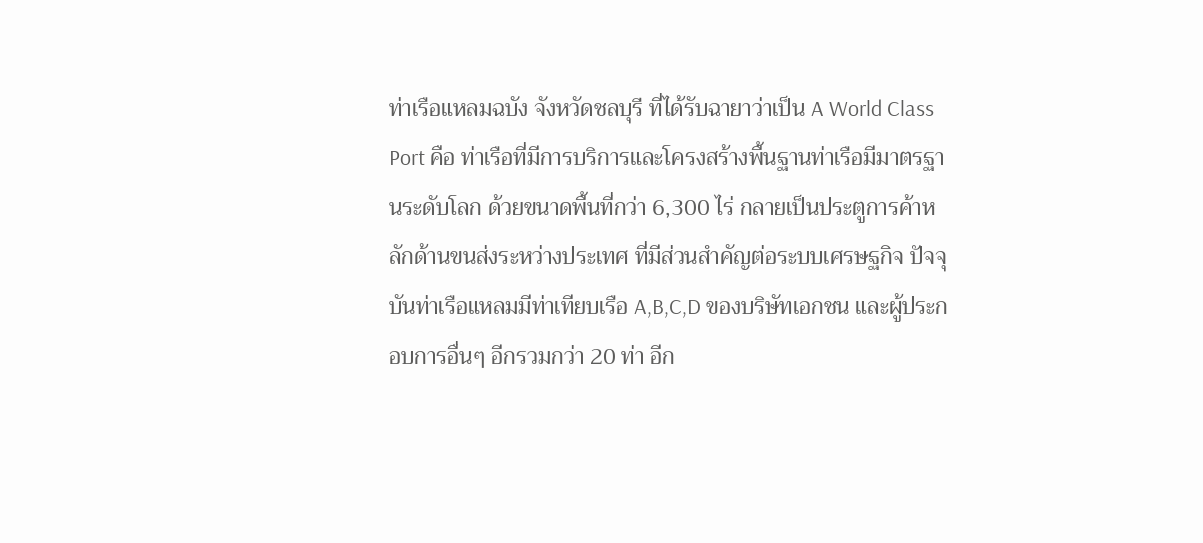ท่าเรือแหลมฉบัง จังหวัดชลบุรี ที่ได้รับฉายาว่าเป็น A World Class Port คือ ท่าเรือที่มีการบริการและโครงสร้างพื้นฐานท่าเรือมีมาตรฐานระดับโลก ด้วยขนาดพื้นที่กว่า 6,300 ไร่ กลายเป็นประตูการค้าหลักด้านขนส่งระหว่างประเทศ ที่มีส่วนสำคัญต่อระบบเศรษฐกิจ ปัจจุบันท่าเรือแหลมมีท่าเทียบเรือ A,B,C,D ของบริษัทเอกชน และผู้ประกอบการอื่นๆ อีกรวมกว่า 20 ท่า อีก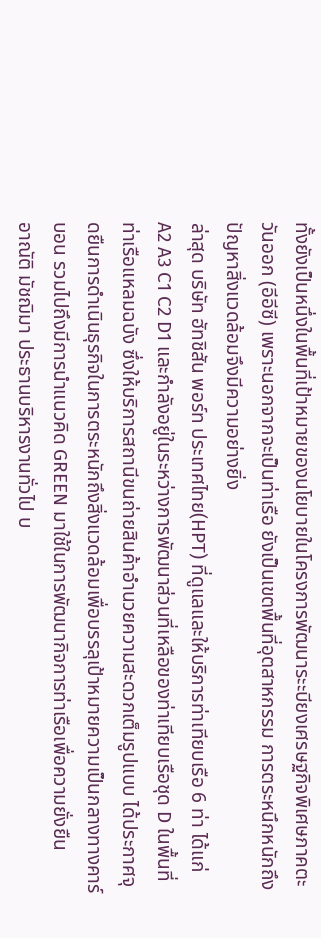ทั้งยังเป็นหนึ่งในพื้นที่เป้าหมายของนโยบายในโครงการพัฒนาระะบียงเศรษฐกิจพิเศษภาคตะวันออก (อีอีซี) เพราะนอกจากจะเป็นท่าเรือ ยังเป็นเขตพื้นที่อุตสาหกรรม การตระหนึกหนักถึงปัญหาสิ่งแวดล้อมจึงมีความอย่างยิ่ง
ล่าสุด บริษัท ฮัทชิสัน พอร์ท ประเทศไทย(HPT) ที่ดูแลและให้บริการท่าเทียบเรือ 6 ท่า ได้แก่ A2 A3 C1 C2 D1 และกำลังอยู่ในระหว่างการพัฒนาส่วนที่เหลือของท่าเทียบเรือชุด D ในพื้นที่ท่าเรือแหลมฉบัง ซึ่งให้บริการสถานีขนถ่ายสินค้าอำนวยความสะดวกเต็มรูปแบบ ได้ประกาศจุดยืนการดำเนินธุรกิจในการตระหนักถึงสิ่งแวดล้อมเพื่อบรรลุเป้าหมายความเป็นกลางทางคาร์บอน รวมไปถึงมีการนำแนวคิด GREEN มาใช้ในการพัฒนากิจการท่าเรือเพื่อความยั่งยืน
อาณัติ มัชฌิมา ประธานบริหารงานทั่วไป บ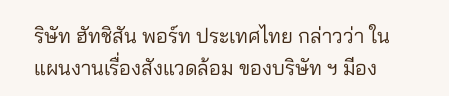ริษัท ฮัทชิสัน พอร์ท ประเทศไทย กล่าวว่า ในแผนงานเรื่องสังแวดล้อม ของบริษัท ฯ มีอง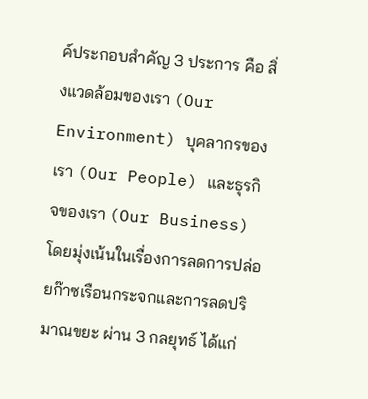ค์ประกอบสำคัญ 3 ประการ คือ สิ่งแวดล้อมของเรา (Our Environment) บุคลากรของเรา (Our People) และธุรกิจของเรา (Our Business) โดยมุ่งเน้นในเรื่องการลดการปล่อยก๊าซเรือนกระจกและการลดปริมาณขยะ ผ่าน 3 กลยุทธ์ ได้แก่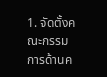1. จัดตั้งคณะกรรมการด้านค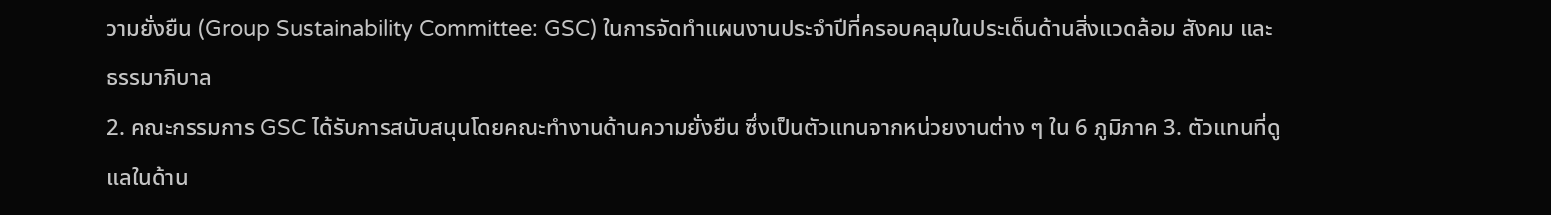วามยั่งยืน (Group Sustainability Committee: GSC) ในการจัดทำแผนงานประจำปีที่ครอบคลุมในประเด็นด้านสิ่งแวดล้อม สังคม และธรรมาภิบาล
2. คณะกรรมการ GSC ได้รับการสนับสนุนโดยคณะทำงานด้านความยั่งยืน ซึ่งเป็นตัวแทนจากหน่วยงานต่าง ๆ ใน 6 ภูมิภาค 3. ตัวแทนที่ดูแลในด้าน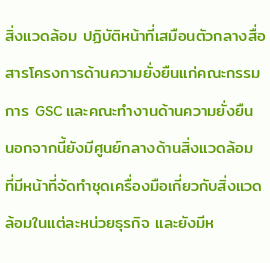สิ่งแวดล้อม ปฏิบัติหน้าที่เสมือนตัวกลางสื่อสารโครงการด้านความยั่งยืนแก่คณะกรรมการ GSC และคณะทำงานด้านความยั่งยืน นอกจากนี้ยังมีศูนย์กลางด้านสิ่งแวดล้อม ที่มีหน้าที่จัดทำชุดเครื่องมือเกี่ยวกับสิ่งแวดล้อมในแต่ละหน่วยธุรกิจ และยังมีห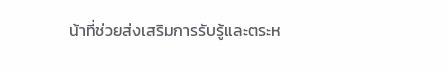น้าที่ช่วยส่งเสริมการรับรู้และตระห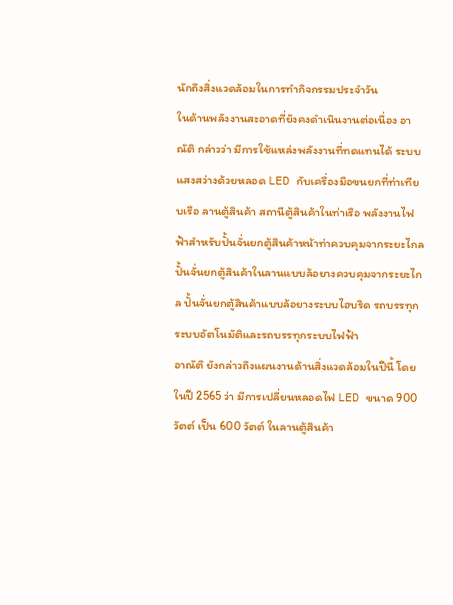นักถึงสิ่งแวดล้อมในการทำกิจกรรมประจำวัน
ในด้านพลังงานสะอาดที่ยังคงดำเนินงานต่อเนื่อง อาณัติ กล่าวว่า มีการใช้แหล่งพลังงานที่ทดแทนได้ ระบบแสงสว่างด้วยหลอด LED กับเครื่องมือขนยกที่ท่าเทียบเรือ ลานตู้สินค้า สถานีตู้สินค้าในท่าเรือ พลังงานไฟฟ้าสำหรับปั้นจั่นยกตู้สินค้าหน้าท่าควบคุมจากระยะไกล ปั้นจั่นยกตู้สินค้าในลานแบบล้อยางควบคุมจากระยะไกล ปั้นจั่นยกตู้สินค้าแบบล้อยางระบบไฮบริด รถบรรทุกระบบอัตโนมัติและรถบรรทุกระบบไฟฟ้า
อาณัติ ยังกล่าวถึงแผนงานด้านสิ่งแวดล้อมในปีนี้ โดยในปี 2565 ว่า มีการเปลี่ยนหลอดไฟ LED ขนาด 900 วัตต์ เป็น 600 วัตต์ ในลานตู้สินค้า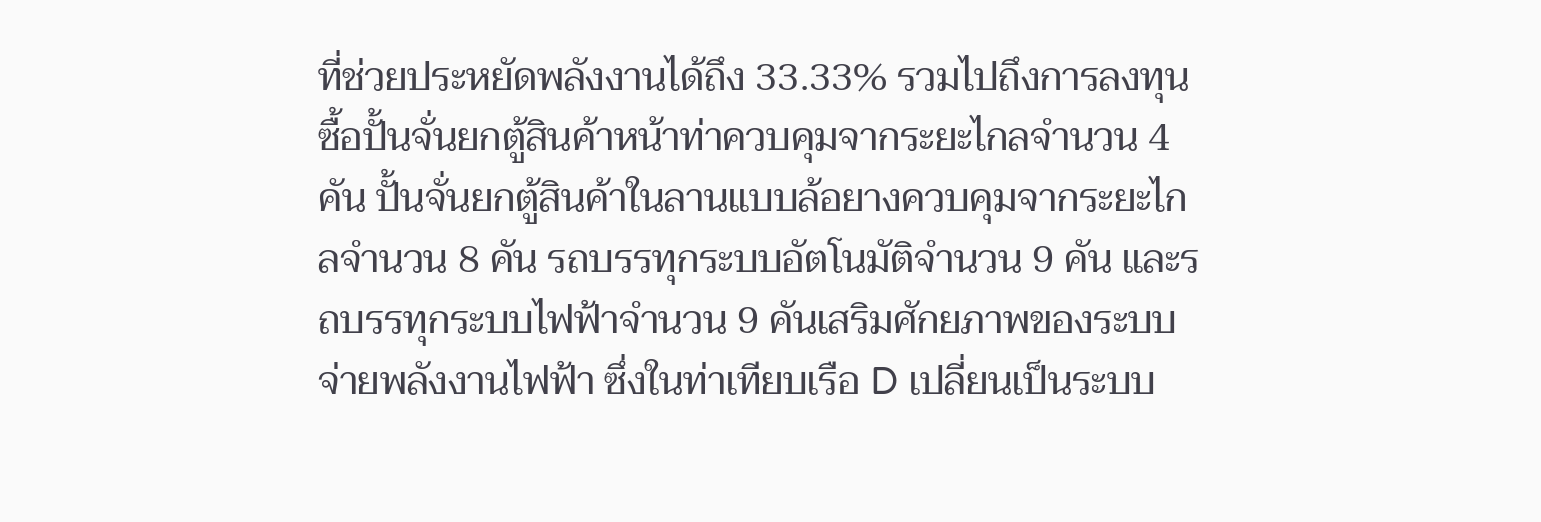ที่ช่วยประหยัดพลังงานได้ถึง 33.33% รวมไปถึงการลงทุนซื้อปั้นจั่นยกตู้สินค้าหน้าท่าควบคุมจากระยะไกลจำนวน 4 คัน ปั้นจั่นยกตู้สินค้าในลานแบบล้อยางควบคุมจากระยะไกลจำนวน 8 คัน รถบรรทุกระบบอัตโนมัติจำนวน 9 คัน และรถบรรทุกระบบไฟฟ้าจำนวน 9 คันเสริมศักยภาพของระบบจ่ายพลังงานไฟฟ้า ซึ่งในท่าเทียบเรือ D เปลี่ยนเป็นระบบ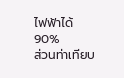ไฟฟ้าได้ 90%
ส่วนท่าเทียบ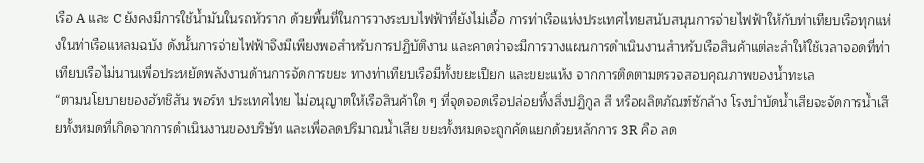เรือ A และ C ยังคงมีการใช้น้ำมันในรถหัวราก ด้วยพื้นที่ในการวางระบบไฟฟ้าที่ยังไม่เอื้อ การท่าเรือแห่งประเทศไทยสนับสนุนการจ่ายไฟฟ้าให้กับท่าเทียบเรือทุกแห่งในท่าเรือแหลมฉบัง ดังนั้นการจ่ายไฟฟ้าจึงมีเพียงพอสำหรับการปฏิบัติงาน และคาดว่าจะมีการวางแผนการดำเนินงานสำหรับเรือสินค้าแต่ละลำให้ใช้เวลาจอดที่ท่าเทียบเรือไม่นานเพื่อประหยัดพลังงานด้านการจัดการขยะ ทางท่าเทียบเรือมีทั้งขยะเปียก และขยะแห้ง จากการติดตามตรวจสอบคุณภาพของน้ำทะเล
“ตามนโยบายของฮัทชิสัน พอร์ท ประเทศไทย ไม่อนุญาตให้เรือสินค้าใด ๆ ที่จุดจอดเรือปล่อยทิ้งสิ่งปฏิกูล สี หรือผลิตภัณฑ์ซักล้าง โรงบำบัดน้ำเสียจะจัดการน้ำเสียทั้งหมดที่เกิดจากการดำเนินงานของบริษัท และเพื่อลดปริมาณน้ำเสีย ขยะทั้งหมดจะถูกคัดแยกด้วยหลักการ 3R คือ ลด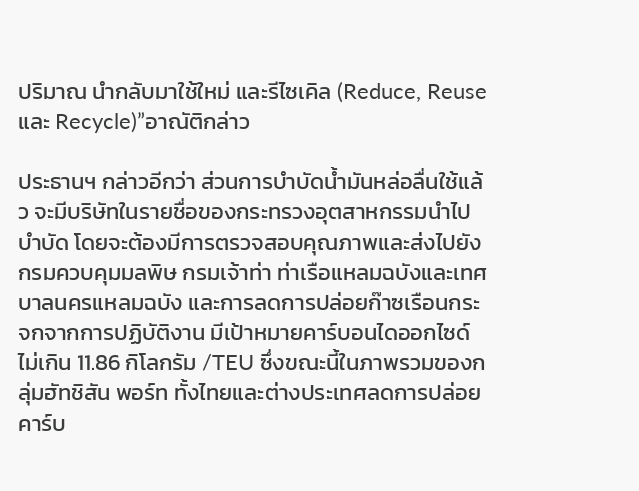ปริมาณ นำกลับมาใช้ใหม่ และรีไซเคิล (Reduce, Reuse และ Recycle)”อาณัติกล่าว

ประธานฯ กล่าวอีกว่า ส่วนการบำบัดน้ำมันหล่อลื่นใช้แล้ว จะมีบริษัทในรายชื่อของกระทรวงอุตสาหกรรมนำไปบำบัด โดยจะต้องมีการตรวจสอบคุณภาพและส่งไปยังกรมควบคุมมลพิษ กรมเจ้าท่า ท่าเรือแหลมฉบังและเทศบาลนครแหลมฉบัง และการลดการปล่อยก๊าซเรือนกระจกจากการปฏิบัติงาน มีเป้าหมายคาร์บอนไดออกไซด์ไม่เกิน 11.86 กิโลกรัม /TEU ซึ่งขณะนี้ในภาพรวมของกลุ่มฮัทชิสัน พอร์ท ทั้งไทยและต่างประเทศลดการปล่อยคาร์บ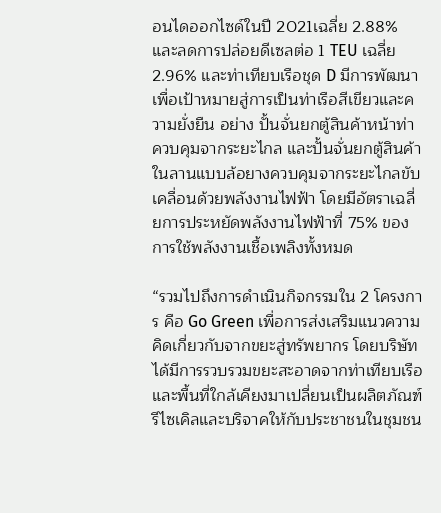อนไดออกไซด์ในปี 2021เฉลี่ย 2.88% และลดการปล่อยดีเซลต่อ 1 TEU เฉลี่ย 2.96% และท่าเทียบเรือชุด D มีการพัฒนาเพื่อเป้าหมายสู่การเป็นท่าเรือสีเขียวและความยั่งยืน อย่าง ปั้นจั่นยกตู้สินค้าหน้าท่าควบคุมจากระยะไกล และปั้นจั่นยกตู้สินค้าในลานแบบล้อยางควบคุมจากระยะไกลขับเคลื่อนด้วยพลังงานไฟฟ้า โดยมีอัตราเฉลี่ยการประหยัดพลังงานไฟฟ้าที่ 75% ของการใช้พลังงานเชื้อเพลิงทั้งหมด

“รวมไปถึงการดำเนินกิจกรรมใน 2 โครงการ คือ Go Green เพื่อการส่งเสริมแนวความคิดเกี่ยวกับจากขยะสู่ทรัพยากร โดยบริษัทได้มีการรวบรวมขยะสะอาดจากท่าเทียบเรือและพื้นที่ใกล้เคียงมาเปลี่ยนเป็นผลิตภัณฑ์รีไซเคิลและบริจาคให้กับประชาชนในชุมชน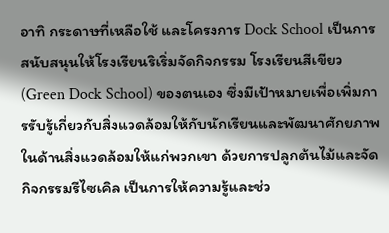อาทิ กระดาษที่เหลือใช้ และโครงการ Dock School เป็นการสนับสนุนให้โรงเรียนริเริ่มจัดกิจกรรม โรงเรียนสีเขียว (Green Dock School) ของตนเอง ซึ่งมีเป้าหมายเพื่อเพิ่มการรับรู้เกี่ยวกับสิ่งแวดล้อมให้กับนักเรียนและพัฒนาศักยภาพในด้านสิ่งแวดล้อมให้แก่พวกเขา ด้วยการปลูกต้นไม้และจัดกิจกรรมรีไซเคิล เป็นการให้ความรู้และช่ว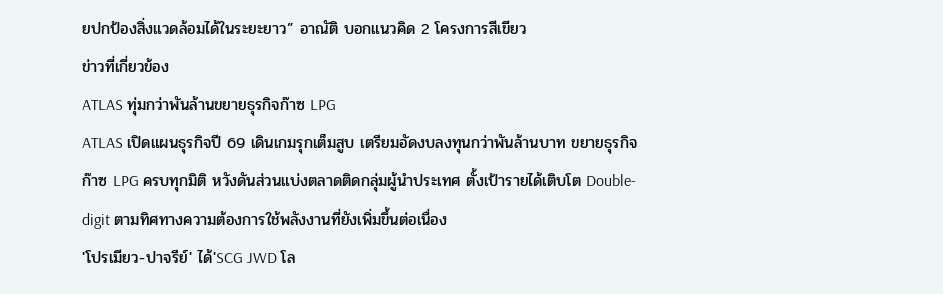ยปกป้องสิ่งแวดล้อมได้ในระยะยาว” อาณัติ บอกแนวคิด 2 โครงการสีเขียว
ข่าวที่เกี่ยวข้อง
ATLAS ทุ่มกว่าพันล้านขยายธุรกิจก๊าซ LPG
ATLAS เปิดแผนธุรกิจปี 69 เดินเกมรุกเต็มสูบ เตรียมอัดงบลงทุนกว่าพันล้านบาท ขยายธุรกิจก๊าซ LPG ครบทุกมิติ หวังดันส่วนแบ่งตลาดติดกลุ่มผู้นำประเทศ ตั้งเป้ารายได้เติบโต Double-digit ตามทิศทางความต้องการใช้พลังงานที่ยังเพิ่มขึ้นต่อเนื่อง
'โปรเมียว-ปาจรีย์' ได้'SCG JWD โล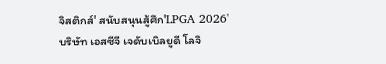จิสติกส์' สนับสนุนสู้ศึก'LPGA 2026'
บริษัท เอสซีจี เจดับเบิลยูดี โลจิ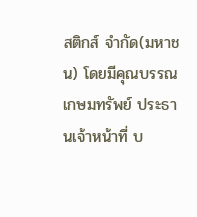สติกส์ จำกัด(มหาชน) โดยมีคุณบรรณ เกษมทรัพย์ ประธานเจ้าหน้าที่ บ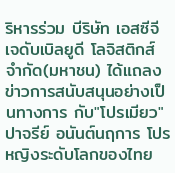ริหารร่วม บีริษัท เอสซีจี เจดับเบิลยูดี โลจิสติกส์ จำกัด(มหาชน) ได้แถลงข่าวการสนับสนุนอย่างเป็นทางการ กับ"โปรเมียว" ปาจรีย์ อนันต์นฤการ โปรหญิงระดับโลกของไทย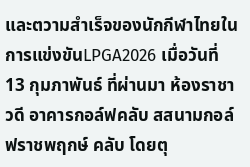และตวามสำเร็จของนักกีฬาไทยในการแข่งขันLPGA2026 เมื่อวันที่ 13 กุมภาพันธ์ ที่ผ่านมา ห้องราชาวดี อาคารกอล์ฟคลับ สสนามกอล์ฟราชพฤกษ์ คลับ โดยตุ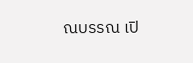ณบรรณ เปิ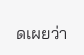ดเผยว่า